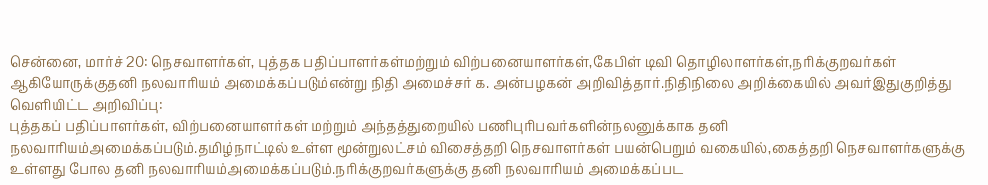சென்னை, மார்ச் 20: நெசவாளர்கள், புத்தக பதிப்பாளர்கள்மற்றும் விற்பனையாளர்கள்,கேபிள் டிவி தொழிலாளர்கள்,நரிக்குறவர்கள் ஆகியோருக்குதனி நலவாரியம் அமைக்கப்படும்என்று நிதி அமைச்சர் க. அன்பழகன் அறிவித்தார்.நிதிநிலை அறிக்கையில் அவர்இதுகுறித்து வெளியிட்ட அறிவிப்பு:
புத்தகப் பதிப்பாளர்கள், விற்பனையாளர்கள் மற்றும் அந்தத்துறையில் பணிபுரிபவர்களின்நலனுக்காக தனி நலவாரியம்அமைக்கப்படும்.தமிழ்நாட்டில் உள்ள மூன்றுலட்சம் விசைத்தறி நெசவாளர்கள் பயன்பெறும் வகையில்,கைத்தறி நெசவாளர்களுக்கு உள்ளது போல தனி நலவாரியம்அமைக்கப்படும்.நரிக்குறவர்களுக்கு தனி நலவாரியம் அமைக்கப்பட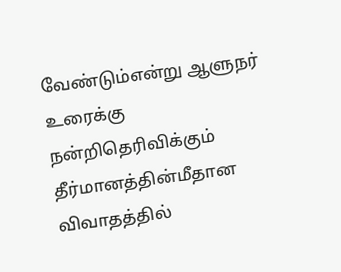வேண்டும்என்று ஆளுநர் உரைக்கு நன்றிதெரிவிக்கும் தீர்மானத்தின்மீதான விவாதத்தில்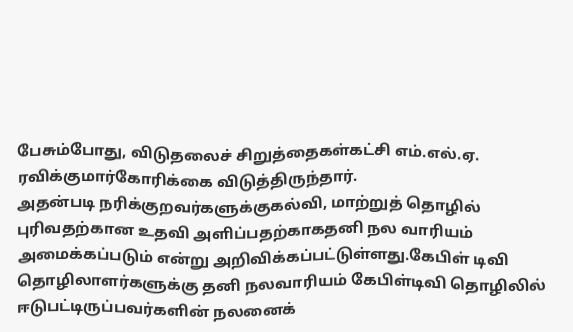பேசும்போது, விடுதலைச் சிறுத்தைகள்கட்சி எம்.எல்.ஏ. ரவிக்குமார்கோரிக்கை விடுத்திருந்தார்.
அதன்படி நரிக்குறவர்களுக்குகல்வி, மாற்றுத் தொழில் புரிவதற்கான உதவி அளிப்பதற்காகதனி நல வாரியம் அமைக்கப்படும் என்று அறிவிக்கப்பட்டுள்ளது.கேபிள் டிவி தொழிலாளர்களுக்கு தனி நலவாரியம் கேபிள்டிவி தொழிலில் ஈடுபட்டிருப்பவர்களின் நலனைக்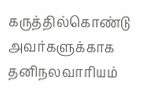கருத்தில்கொண்டு அவர்களுக்காக தனிநலவாரியம்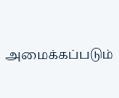அமைக்கப்படும்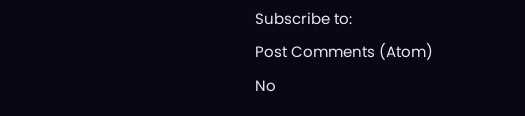Subscribe to:
Post Comments (Atom)
No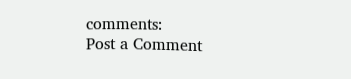comments:
Post a Comment